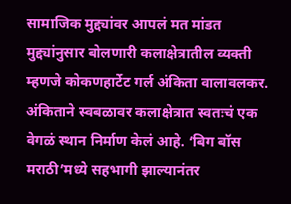सामाजिक मुद्द्यांवर आपलं मत मांडत मुद्द्यांनुसार बोलणारी कलाक्षेत्रातील व्यक्ती म्हणजे कोकणहार्टेट गर्ल अंकिता वालावलकर. अंकिताने स्वबळावर कलाक्षेत्रात स्वतःचं एक वेगळं स्थान निर्माण केलं आहे. ‘बिग बॉस मराठी’मध्ये सहभागी झाल्यानंतर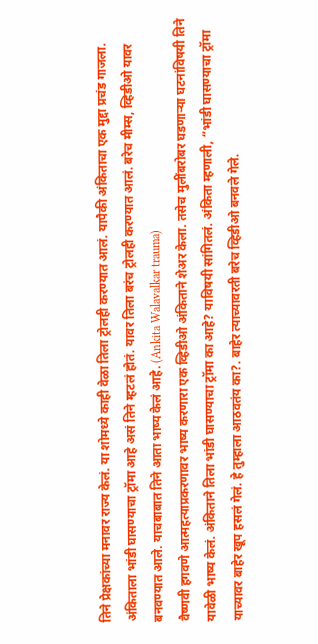तिने प्रेक्षकांच्या मनावर राज्य केलं. या शोमध्ये काही वेळा तिला ट्रोलही करण्यात आलं. यापैकी अंकिताचा एक मुद्दा प्रचंड गाजला. अंकिताला भांडी घासण्याचा ट्रॉमा आहे असं तिने म्हटलं होतं. यावर तिला बरंच ट्रोलही करण्यात आलं. बरेच मीम्स, व्हिडीओ यावर बनवण्यात आले. याचबाबात तिने आता भाष्य केलं आहे. (Ankita Walavalkar trauma)
वैष्णवी हगवणे आत्महत्याप्रकरणावर भाष्य करणारा एक व्हिडीओ अंकिताने शेअर केला. तसेच मुलींबरोबर घडणाऱ्या घटनांविषयी तिने यावेळी भाष्य केलं. अंकिताने तिला भांडी घासण्याचा ट्रॉमा का आहे? याविषयी सांगितलं. अंकिता म्हणाली, “भांडी घासण्याचा ट्रॉमा याच्यावर बाहेर खूप हसलं गेलं. हे तुम्हाला आठवतंय का?. बाहेर त्याच्यावरती बरेच व्हिडीओ बनवले गेले.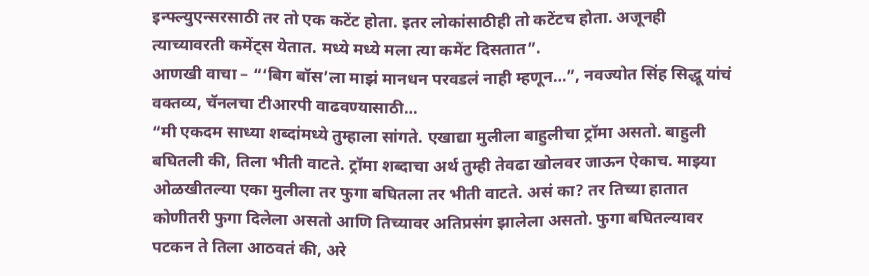इन्फ्ल्युएन्सरसाठी तर तो एक कटेंट होता. इतर लोकांसाठीही तो कटेंटच होता. अजूनही त्याच्यावरती कमेंट्स येतात. मध्ये मध्ये मला त्या कमेंट दिसतात”.
आणखी वाचा – “‘बिग बॉस’ला माझं मानधन परवडलं नाही म्हणून…”, नवज्योत सिंह सिद्धू यांचं वक्तव्य, चॅनलचा टीआरपी वाढवण्यासाठी…
“मी एकदम साध्या शब्दांमध्ये तुम्हाला सांगते. एखाद्या मुलीला बाहुलीचा ट्रॉमा असतो. बाहुली बघितली की, तिला भीती वाटते. ट्रॉमा शब्दाचा अर्थ तुम्ही तेवढा खोलवर जाऊन ऐकाच. माझ्या ओळखीतल्या एका मुलीला तर फुगा बघितला तर भीती वाटते. असं का? तर तिच्या हातात कोणीतरी फुगा दिलेला असतो आणि तिच्यावर अतिप्रसंग झालेला असतो. फुगा बघितल्यावर पटकन ते तिला आठवतं की, अरे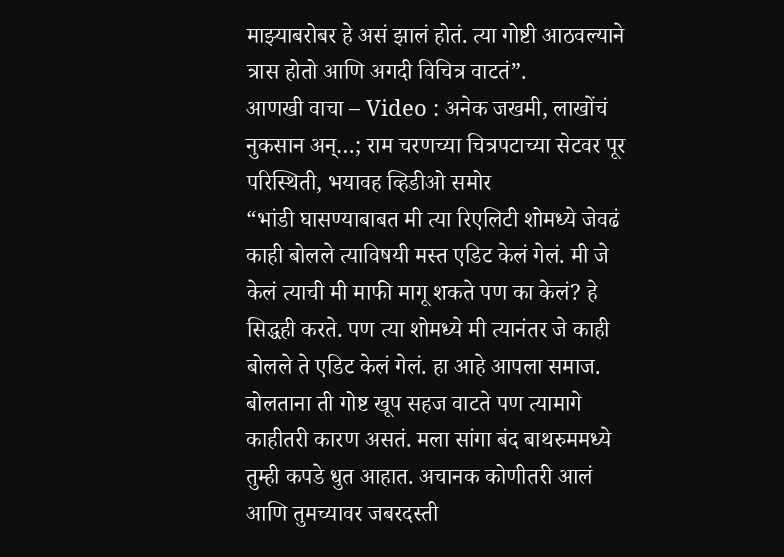माझ्याबरोबर हे असं झालं होतं. त्या गोष्टी आठवल्याने त्रास होतो आणि अगदी विचित्र वाटतं”.
आणखी वाचा – Video : अनेक जखमी, लाखोंचं नुकसान अन्…; राम चरणच्या चित्रपटाच्या सेटवर पूर परिस्थिती, भयावह व्हिडीओ समोर
“भांडी घासण्याबाबत मी त्या रिएलिटी शोमध्ये जेवढं काही बोलले त्याविषयी मस्त एडिट केलं गेलं. मी जे केलं त्याची मी माफी मागू शकते पण का केलं? हे सिद्धही करते. पण त्या शोमध्ये मी त्यानंतर जे काही बोलले ते एडिट केलं गेलं. हा आहे आपला समाज. बोलताना ती गोष्ट खूप सहज वाटते पण त्यामागे काहीतरी कारण असतं. मला सांगा बंद बाथरुममध्ये तुम्ही कपडे धुत आहात. अचानक कोणीतरी आलं आणि तुमच्यावर जबरदस्ती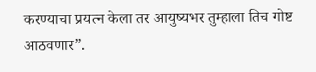करण्याचा प्रयत्न केला तर आयुष्यभर तुम्हाला तिच गोष्ट आठवणार”.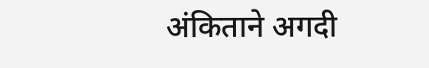अंकिताने अगदी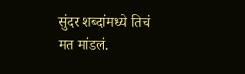सुंदर शब्दांमध्ये तिचं मत मांडलं.